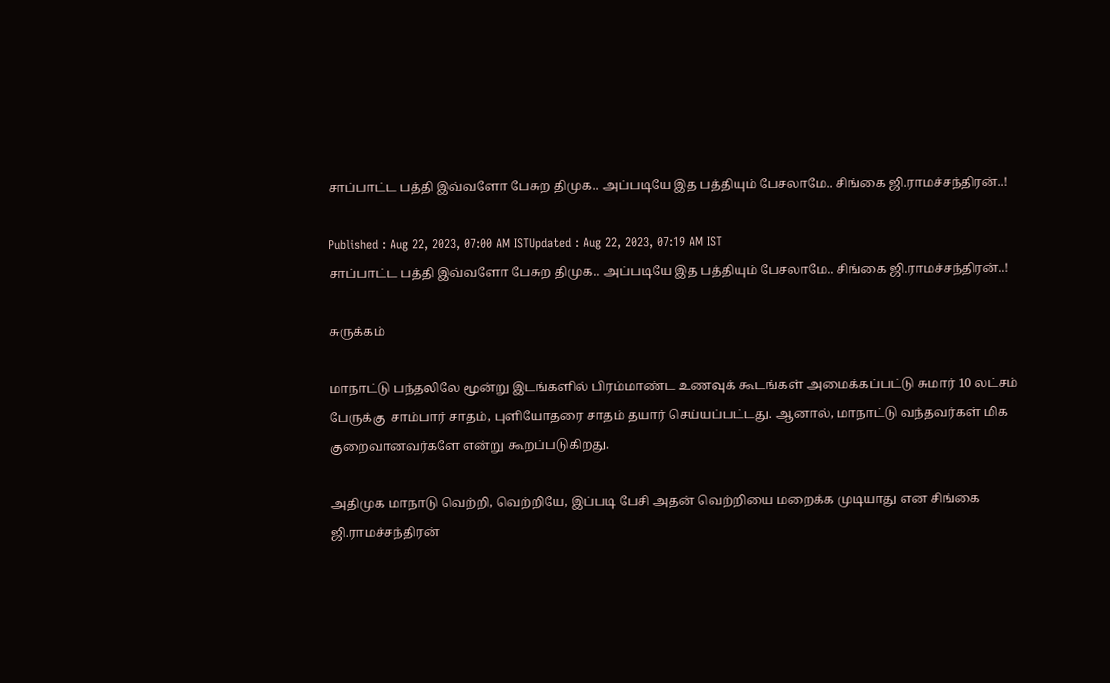சாப்பாட்ட பத்தி இவ்வளோ பேசுற திமுக.. அப்படியே இத பத்தியும் பேசலாமே.. சிங்கை ஜி.ராமச்சந்திரன்..!

Published : Aug 22, 2023, 07:00 AM ISTUpdated : Aug 22, 2023, 07:19 AM IST
சாப்பாட்ட பத்தி இவ்வளோ பேசுற திமுக.. அப்படியே இத பத்தியும் பேசலாமே.. சிங்கை ஜி.ராமச்சந்திரன்..!

சுருக்கம்

மாநாட்டு பந்தலிலே மூன்று இடங்களில் பிரம்மாண்ட உணவுக் கூடங்கள் அமைக்கப்பட்டு சுமார் 10 லட்சம் பேருக்கு  சாம்பார் சாதம், புளியோதரை சாதம் தயார் செய்யப்பட்டது. ஆனால், மாநாட்டு வந்தவர்கள் மிக குறைவானவர்களே என்று கூறப்படுகிறது.

அதிமுக மாநாடு வெற்றி, வெற்றியே, இப்படி பேசி அதன் வெற்றியை மறைக்க முடியாது என சிங்கை ஜி.ராமச்சந்திரன்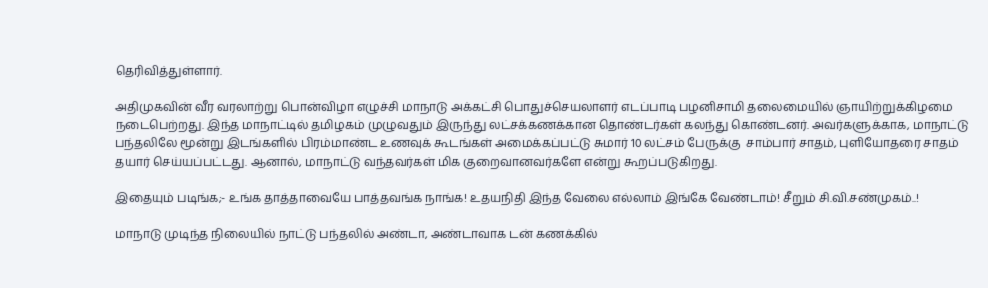தெரிவித்துள்ளார்.

அதிமுகவின் வீர வரலாற்று பொன்விழா எழுச்சி மாநாடு அக்கட்சி பொதுச்செயலாளர் எடப்பாடி பழனிசாமி தலைமையில் ஞாயிற்றுக்கிழமை நடைபெற்றது. இந்த மாநாட்டில் தமிழகம் முழுவதும் இருந்து லட்சக்கணக்கான தொண்டர்கள் கலந்து கொண்டனர். அவர்களுக்காக, மாநாட்டு பந்தலிலே மூன்று இடங்களில் பிரம்மாண்ட உணவுக் கூடங்கள் அமைக்கப்பட்டு சுமார் 10 லட்சம் பேருக்கு  சாம்பார் சாதம், புளியோதரை சாதம் தயார் செய்யப்பட்டது. ஆனால், மாநாட்டு வந்தவர்கள் மிக குறைவானவர்களே என்று கூறப்படுகிறது.

இதையும் படிங்க;- உங்க தாத்தாவையே பாத்தவங்க நாங்க! உதயநிதி இந்த வேலை எல்லாம் இங்கே வேண்டாம்! சீறும் சி.வி.சண்முகம்..!

மாநாடு முடிந்த நிலையில் நாட்டு பந்தலில் அண்டா, அண்டாவாக டன் கணக்கில்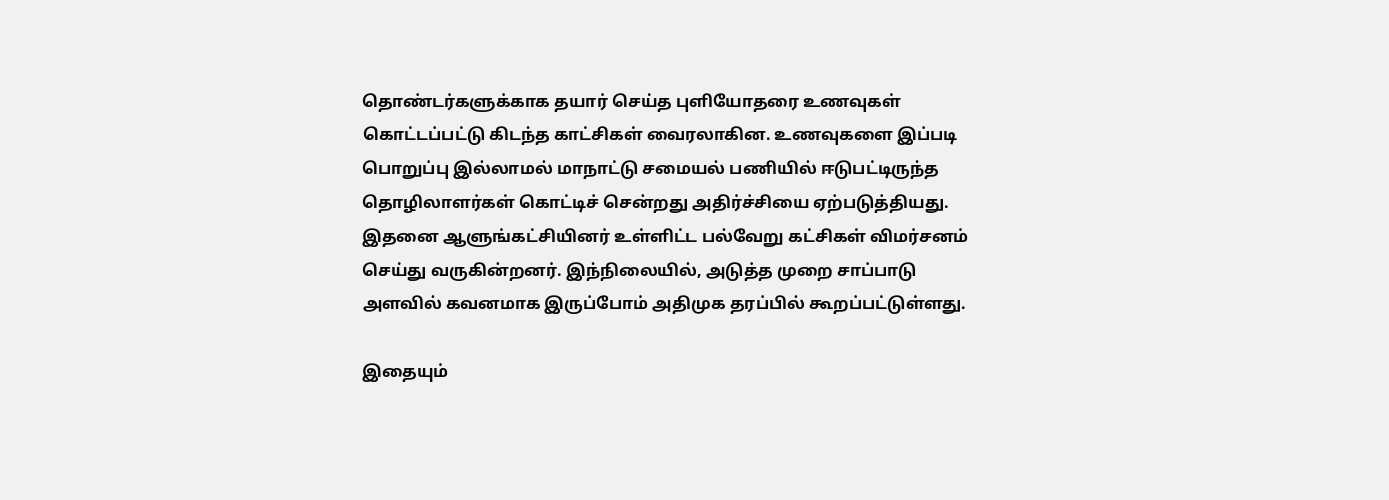தொண்டர்களுக்காக தயார் செய்த புளியோதரை உணவுகள் கொட்டப்பட்டு கிடந்த காட்சிகள் வைரலாகின. உணவுகளை இப்படி பொறுப்பு இல்லாமல் மாநாட்டு சமையல் பணியில் ஈடுபட்டிருந்த தொழிலாளர்கள் கொட்டிச் சென்றது அதிர்ச்சியை ஏற்படுத்தியது. இதனை ஆளுங்கட்சியினர் உள்ளிட்ட பல்வேறு கட்சிகள் விமர்சனம் செய்து வருகின்றனர். இந்நிலையில், அடுத்த முறை சாப்பாடு அளவில் கவனமாக இருப்போம் அதிமுக தரப்பில் கூறப்பட்டுள்ளது.

இதையும்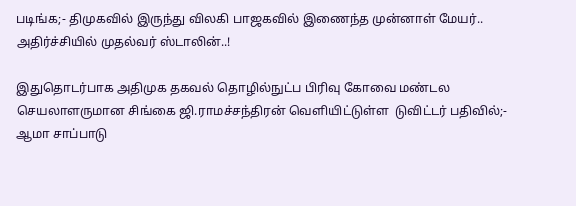படிங்க;- திமுகவில் இருந்து விலகி பாஜகவில் இணைந்த முன்னாள் மேயர்.. அதிர்ச்சியில் முதல்வர் ஸ்டாலின்..!

இதுதொடர்பாக அதிமுக தகவல் தொழில்நுட்ப பிரிவு கோவை மண்டல செயலாளருமான சிங்கை ஜி.ராமச்சந்திரன் வெளியிட்டுள்ள  டுவிட்டர் பதிவில்;- ஆமா சாப்பாடு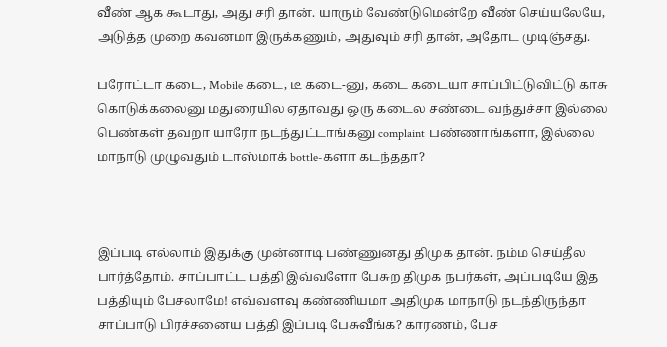வீண் ஆக கூடாது, அது சரி தான். யாரும் வேண்டுமென்றே வீண் செய்யலேயே, அடுத்த முறை கவனமா இருக்கணும், அதுவும் சரி தான், அதோட முடிஞ்சது.

பரோட்டா கடை, Mobile கடை, டீ கடை-னு, கடை கடையா சாப்பிட்டுவிட்டு காசு கொடுக்கலைனு மதுரையில ஏதாவது ஒரு கடைல சண்டை வந்துச்சா இல்லை பெண்கள் தவறா யாரோ நடந்துட்டாங்கனு complaint பண்ணாங்களா, இல்லை மாநாடு முழுவதும் டாஸ்மாக் bottle-களா கடந்ததா?



இப்படி எல்லாம் இதுக்கு முன்னாடி பண்ணுனது திமுக தான். நம்ம செய்தீல பார்த்தோம். சாப்பாட்ட பத்தி இவ்வளோ பேசுற திமுக நபர்கள், அப்படியே இத பத்தியும் பேசலாமே! எவ்வளவு கண்ணியமா அதிமுக மாநாடு நடந்திருந்தா சாப்பாடு பிரச்சனைய பத்தி இப்படி பேசுவீங்க? காரணம், பேச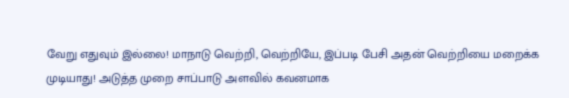வேறு எதுவும் இல்லை! மாநாடு வெற்றி, வெற்றியே, இப்படி பேசி அதன் வெற்றியை மறைக்க முடியாது! அடுத்த முறை சாப்பாடு அளவில் கவனமாக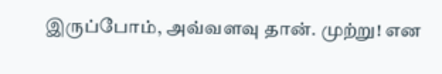இருப்போம், அவ்வளவு தான். முற்று! என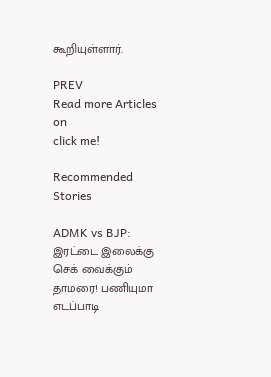கூறியுள்ளார்.

PREV
Read more Articles on
click me!

Recommended Stories

ADMK vs BJP: இரட்டை இலைக்கு செக் வைக்கும் தாமரை! பணியுமா எடப்பாடி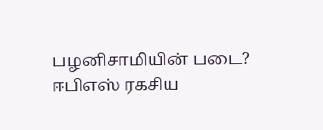பழனிசாமியின் படை? ஈபிஎஸ் ரகசிய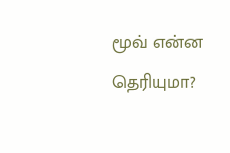மூவ் என்ன தெரியுமா?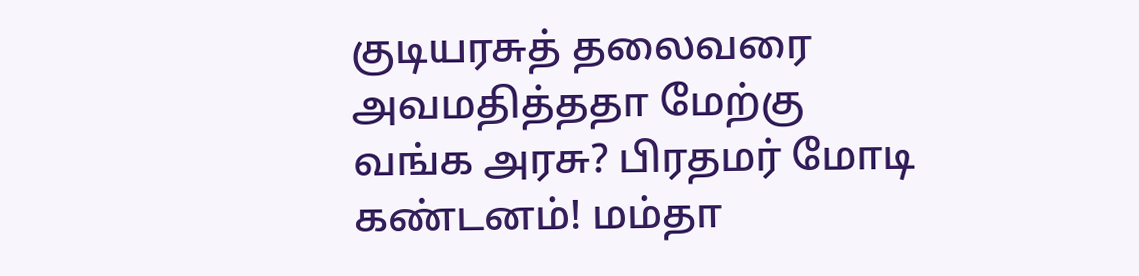குடியரசுத் தலைவரை அவமதித்ததா மேற்கு வங்க அரசு? பிரதமர் மோடி கண்டனம்! மம்தா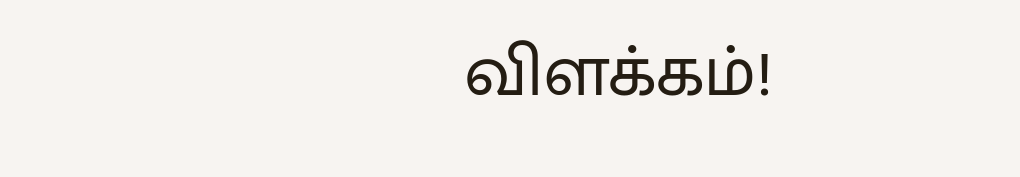விளக்கம்!